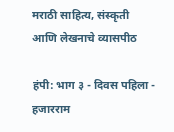मराठी साहित्य, संस्कृती आणि लेखनाचे व्यासपीठ

हंपी: भाग ३ - दिवस पहिला - हजारराम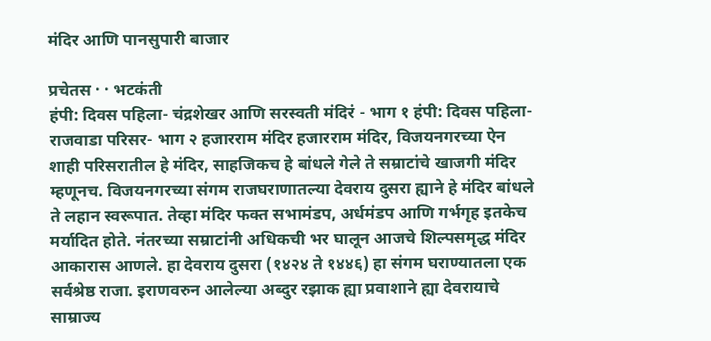मंदिर आणि पानसुपारी बाजार

प्रचेतस · · भटकंती
हंपी: दिवस पहिला- चंद्रशेखर आणि सरस्वती मंदिरं - भाग १ हंपी: दिवस पहिला- राजवाडा परिसर- भाग २ हजारराम मंदिर हजारराम मंदिर, विजयनगरच्या ऐन शाही परिसरातील हे मंदिर, साहजिकच हे बांधले गेले ते सम्राटांचे खाजगी मंदिर म्हणूनच. विजयनगरच्या संगम राजघराणातल्या देवराय दुसरा ह्याने हे मंदिर बांधले ते लहान स्वरूपात. तेव्हा मंदिर फक्त सभामंडप, अर्धमंडप आणि गर्भगृह इतकेच मर्यादित होते. नंतरच्या सम्राटांनी अधिकची भर घालून आजचे शिल्पसमृद्ध मंदिर आकारास आणले. हा देवराय दुसरा (१४२४ ते १४४६) हा संगम घराण्यातला एक सर्वश्रेष्ठ राजा. इराणवरुन आलेल्या अब्दुर रझाक ह्या प्रवाशाने ह्या देवरायाचे साम्राज्य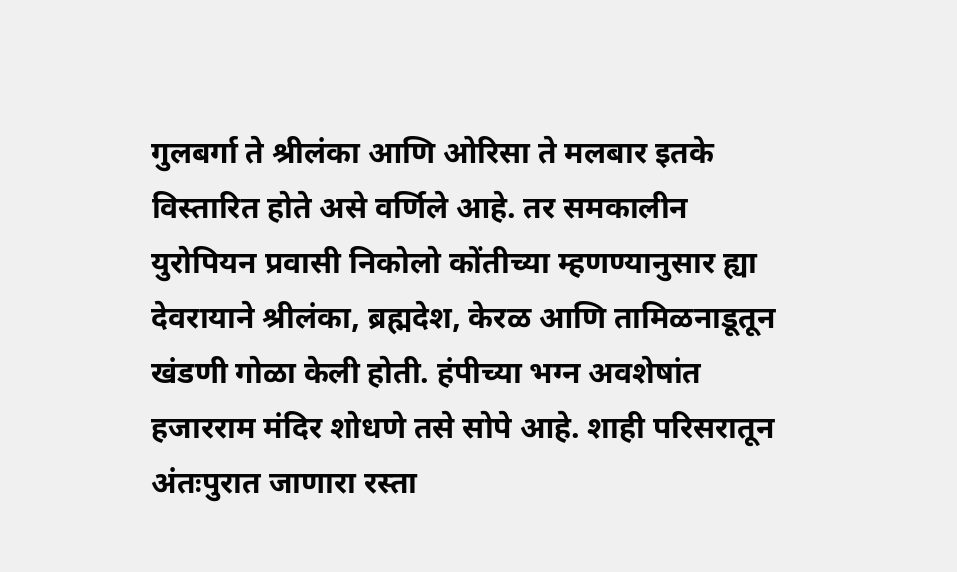गुलबर्गा ते श्रीलंका आणि ओरिसा ते मलबार इतके विस्तारित होते असे वर्णिले आहे. तर समकालीन युरोपियन प्रवासी निकोलो कोंतीच्या म्हणण्यानुसार ह्या देवरायाने श्रीलंका, ब्रह्मदेश, केरळ आणि तामिळनाडूतून खंडणी गोळा केली होती. हंपीच्या भग्न अवशेषांत हजारराम मंदिर शोधणे तसे सोपे आहे. शाही परिसरातून अंतःपुरात जाणारा रस्ता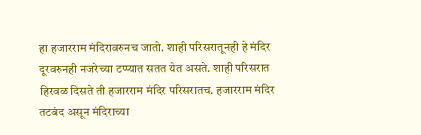हा हजारराम मंदिरावरुनच जातो. शाही परिसरातूनही हे मंदिर दूरवरुनही नजरेच्या टप्प्यात सतत येत असते. शाही परिसरात हिरवळ दिसते ती हजारराम मंदिर परिसरातच. हजारराम मंदिर तटबंद असून मंदिराच्या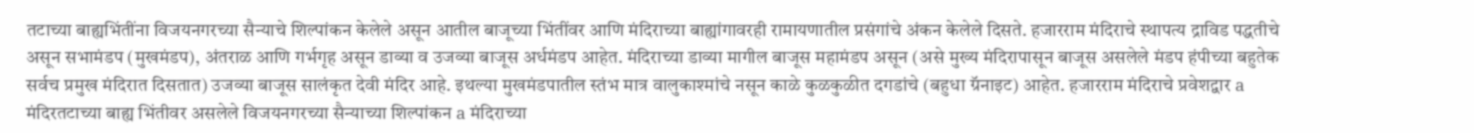तटाच्या बाह्यभिंतींना विजयनगरच्या सैन्याचे शिल्पांकन केलेले असून आतील बाजूच्या भिंतींवर आणि मंदिराच्या बाह्यांगावरही रामायणातील प्रसंगांचे अंकन केलेले दिसते. हजारराम मंदिराचे स्थापत्य द्राविड पद्धतीचे असून सभामंडप (मुखमंडप), अंतराळ आणि गर्भगृह असून डाव्या व उजव्या बाजूस अर्धमंडप आहेत. मंदिराच्या डाव्या मागील बाजूस महामंडप असून (असे मुख्य मंदिरापासून बाजूस असलेले मंडप हंपीच्या बहुतेक सर्वच प्रमुख मंदिरात दिसतात) उजव्या बाजूस सालंकृत देवी मंदिर आहे. इथल्या मुखमंडपातील स्तंभ मात्र वालुकाश्मांचे नसून काळे कुळकुळीत दगडांचे (बहुधा ग्रॅनाइट) आहेत. हजारराम मंदिराचे प्रवेशद्वार a मंदिरतटाच्या बाह्य भिंतीवर असलेले विजयनगरच्या सैन्याच्या शिल्पांकन a मंदिराच्या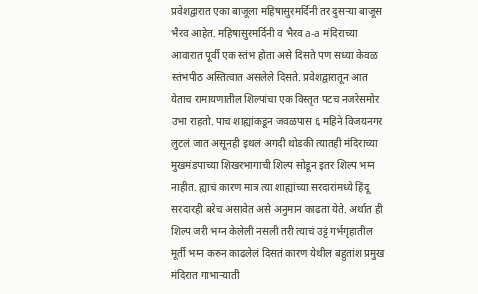प्रवेशद्वारात एका बाजूला महिषासुरमर्दिनी तर दुसर्‍या बाजूस भैरव आहेत. महिषासुरमर्दिनी व भैरव a-a मंदिराच्या आवारात पूर्वी एक स्तंभ होता असे दिसते पण सध्या केवळ स्तंभपीठ अस्तित्वात असलेले दिसते. प्रवेशद्वारातून आत येताच रामायणातील शिल्पांचा एक विस्तृत पटच नजरेसमोर उभा राहतो. पाच शाह्यांकडून जवळपास ६ महिने विजयनगर लुटलं जात असूनही इथलं अगदी थोडकी त्यातही मंदिराच्या मुखमंडपाच्या शिखरभागाची शिल्प सोडून इतर शिल्प भग्न नाहीत. ह्याचं कारण मात्र त्या शाह्यांच्या सरदारांमध्ये हिंदू सरदारही बरेच असावेत असे अनुमान काढता येते. अर्थात ही शिल्प जरी भग्न केलेली नसली तरी त्याचं उट्टं गर्भगृहातील मूर्ती भग्न करुन काढलेलं दिसतं कारण येथील बहुतांश प्रमुख मंदिरात गाभार्‍याती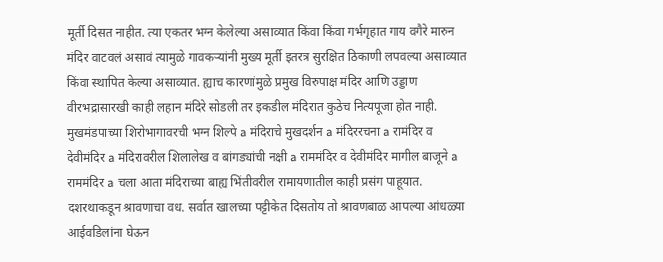मूर्ती दिसत नाहीत. त्या एकतर भग्न केलेल्या असाव्यात किंवा किंवा गर्भगृहात गाय वगैरे मारुन मंदिर वाटवलं असावं त्यामुळे गावकर्‍यांनी मुख्य मूर्ती इतरत्र सुरक्षित ठिकाणी लपवल्या असाव्यात किंवा स्थापित केल्या असाव्यात. ह्याच कारणांमुळे प्रमुख विरुपाक्ष मंदिर आणि उड्डाण वीरभद्रासारखी काही लहान मंदिरे सोडली तर इकडील मंदिरात कुठेच नित्यपूजा होत नाही. मुखमंडपाच्या शिरोभागावरची भग्न शिल्पे a मंदिराचे मुखदर्शन a मंदिररचना a रामंदिर व देवीमंदिर a मंदिरावरील शिलालेख व बांगड्यांची नक्षी a राममंदिर व देवीमंदिर मागील बाजूने a राममंदिर a चला आता मंदिराच्या बाह्य भिंतीवरील रामायणातील काही प्रसंग पाहूयात. दशरथाकडून श्रावणाचा वध. सर्वात खालच्या पट्टीकेत दिसतोय तो श्रावणबाळ आपल्या आंधळ्या आईवडिलांना घेऊन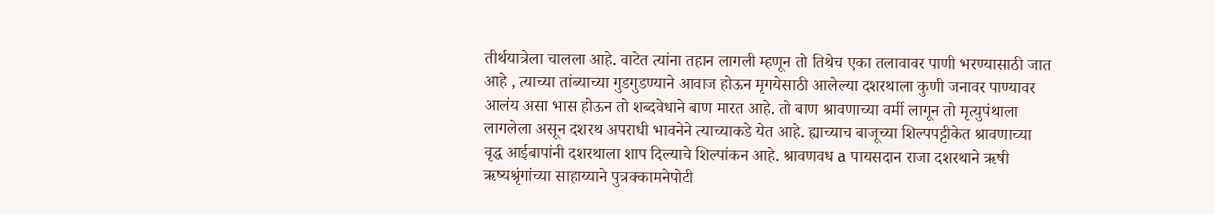तीर्थयात्रेला चालला आहे. वाटेत त्यांना तहान लागली म्हणून तो तिथेच एका तलावावर पाणी भरण्यासाठी जात आहे , त्याच्या तांब्याच्या गुडगुडण्याने आवाज होऊन मृगयेसाठी आलेल्या दशरथाला कुणी जनावर पाण्यावर आलंय असा भास होऊन तो शब्दवेधाने बाण मारत आहे. तो बाण श्रावणाच्या वर्मी लागून तो मृत्युपंथाला लागलेला असून दशरथ अपराधी भावनेने त्याच्याकडे येत आहे. ह्याच्याच बाजूच्या शिल्पपट्टीकेत श्रावणाच्या वृद्ध आईबापांनी दशरथाला शाप दिल्याचे शिल्पांकन आहे. श्रावणवध a पायसदान राजा दशरथाने ऋषी ऋष्यश्रृंगांच्या साहाय्याने पुत्रक्कामनेपोटी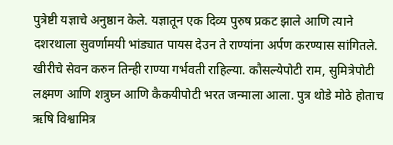पुत्रेष्टी यज्ञाचे अनुष्ठान केले. यज्ञातून एक दिव्य पुरुष प्रकट झाले आणि त्याने दशरथाला सुवर्णामयी भांड्यात पायस देउन ते राण्यांना अर्पण करण्यास सांगितले. खीरीचे सेवन करुन तिन्ही राण्या गर्भवती राहिल्या. कौसल्येपोटी राम, सुमित्रेपोटी लक्ष्मण आणि शत्रुघ्न आणि कैकयीपोटी भरत जन्माला आला. पुत्र थोडे मोठे होताच ऋषि विश्वामित्र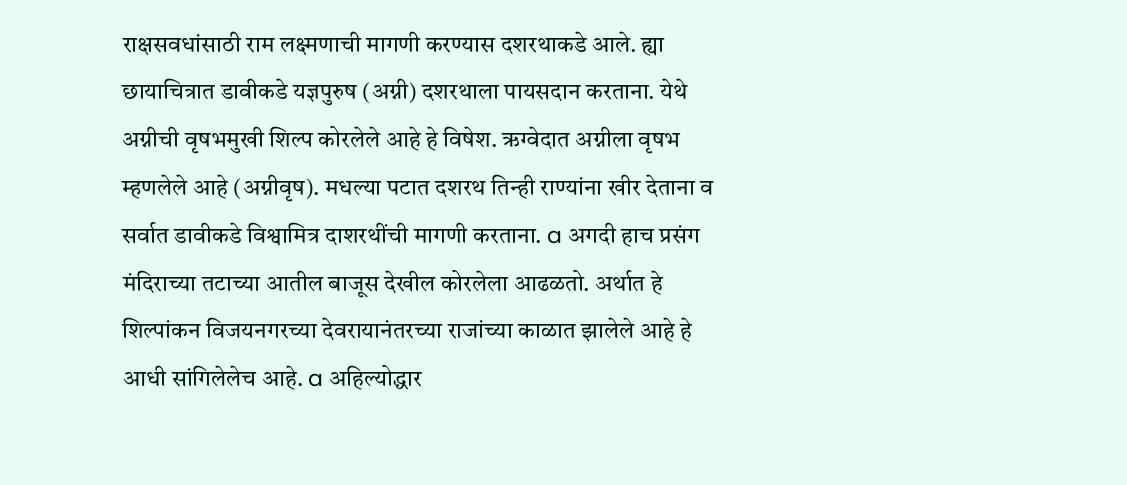राक्षसवधांसाठी राम लक्ष्मणाची मागणी करण्यास दशरथाकडे आले. ह्या छायाचित्रात डावीकडे यज्ञपुरुष (अग्नी) दशरथाला पायसदान करताना. येथे अग्नीची वृषभमुखी शिल्प कोरलेले आहे हे विषेश. ऋग्वेदात अग्नीला वृषभ म्हणलेले आहे (अग्नीवृष). मधल्या पटात दशरथ तिन्ही राण्यांना खीर देताना व सर्वात डावीकडे विश्वामित्र दाशरथींची मागणी करताना. a अगदी हाच प्रसंग मंदिराच्या तटाच्या आतील बाजूस देखील कोरलेला आढळतो. अर्थात हे शिल्पांकन विजयनगरच्या देवरायानंतरच्या राजांच्या काळात झालेले आहे हे आधी सांगिलेलेच आहे. a अहिल्योद्धार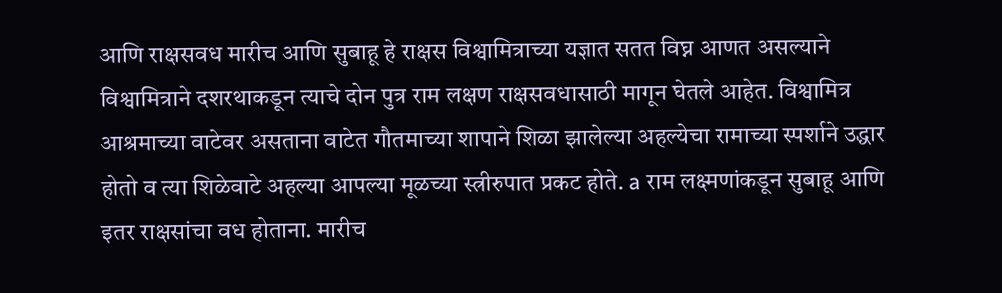आणि राक्षसवध मारीच आणि सुबाहू हे राक्षस विश्वामित्राच्या यज्ञात सतत विघ्न आणत असल्याने विश्वामित्राने दशरथाकडून त्याचे दोन पुत्र राम लक्षण राक्षसवधासाठी मागून घेतले आहेत. विश्वामित्र आश्रमाच्या वाटेवर असताना वाटेत गौतमाच्या शापाने शिळा झालेल्या अहल्येचा रामाच्या स्पर्शाने उद्धार होतो व त्या शिळेवाटे अहल्या आपल्या मूळच्या स्त्रीरुपात प्रकट होते. a राम लक्ष्मणांकडून सुबाहू आणि इतर राक्षसांचा वध होताना. मारीच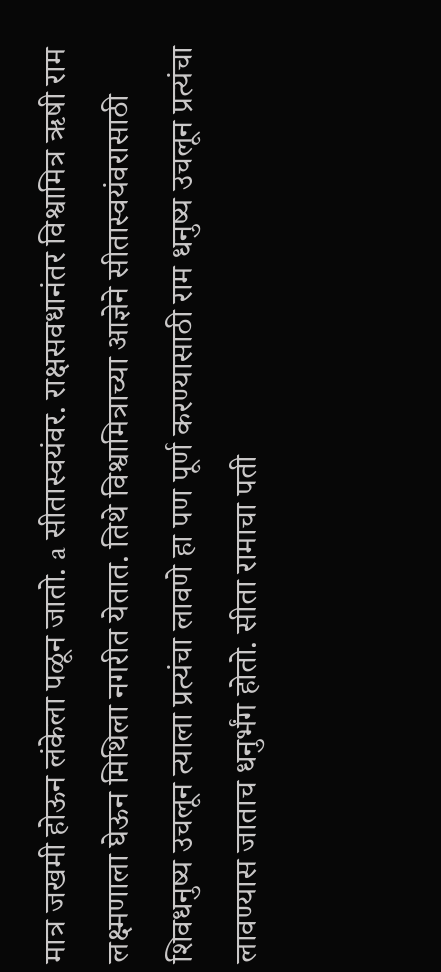मात्र जखमी होऊन लंकेला पळून जातो. a सीतास्वयंवर. राक्षसवधानंतर विश्वामित्र ऋषी राम लक्ष्मणाला घेऊन मिथिला नगरीत येतात. तिथे विश्वामित्राच्या आज्ञेने सीतास्वयंवरासाठी शिवधनुष्य उचलून त्याला प्रत्यंचा लावणे हा पण पूर्ण करण्यासाठी राम धनुष्य उचलून प्रत्यंचा लावण्यास जाताच धनुर्भंग होतो. सीता रामाचा पती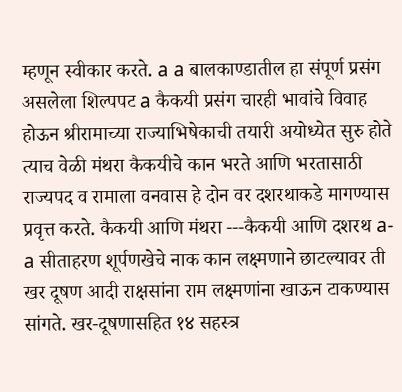म्हणून स्वीकार करते. a a बालकाण्डातील हा संपूर्ण प्रसंग असलेला शिल्पपट a कैकयी प्रसंग चारही भावांचे विवाह होऊन श्रीरामाच्या राज्याभिषेकाची तयारी अयोध्येत सुरु होते त्याच वेळी मंथरा कैकयीचे कान भरते आणि भरतासाठी राज्यपद व रामाला वनवास हे दोन वर दशरथाकडे मागण्यास प्रवृत्त करते. कैकयी आणि मंथरा ---कैकयी आणि दशरथ a-a सीताहरण शूर्पणखेचे नाक कान लक्ष्मणाने छाटल्यावर ती खर दूषण आदी राक्षसांना राम लक्ष्मणांना खाऊन टाकण्यास सांगते. खर-दूषणासहित १४ सहस्त्र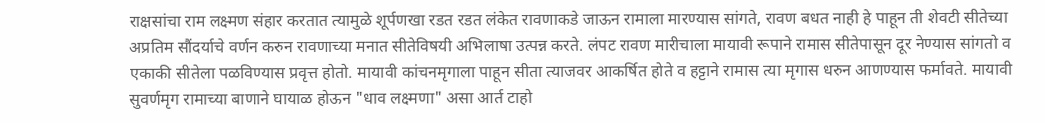राक्षसांचा राम लक्ष्मण संहार करतात त्यामुळे शूर्पणखा रडत रडत लंकेत रावणाकडे जाऊन रामाला मारण्यास सांगते, रावण बधत नाही हे पाहून ती शेवटी सीतेच्या अप्रतिम सौंदर्याचे वर्णन करुन रावणाच्या मनात सीतेविषयी अभिलाषा उत्पन्न करते. लंपट रावण मारीचाला मायावी रूपाने रामास सीतेपासून दूर नेण्यास सांगतो व एकाकी सीतेला पळविण्यास प्रवृत्त होतो. मायावी कांचनमृगाला पाहून सीता त्याजवर आकर्षित होते व हट्टाने रामास त्या मृगास धरुन आणण्यास फर्मावते. मायावी सुवर्णमृग रामाच्या बाणाने घायाळ होऊन "धाव लक्ष्मणा" असा आर्त टाहो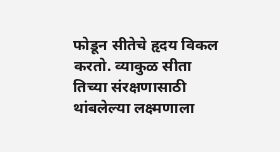फोडून सीतेचे हृदय विकल करतो. व्याकुळ सीता तिच्या संरक्षणासाठी थांबलेल्या लक्ष्मणाला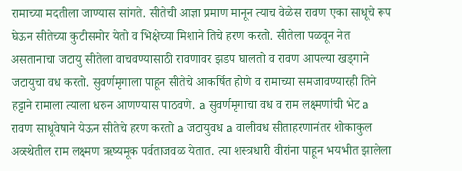रामाच्या मदतीला जाण्यास सांगते. सीतेची आज्ञा प्रमाण मानून त्याच वेळेस रावण एका साधूचे रूप घेऊन सीतेच्या कुटीसमोर येतो व भिक्षेच्या मिशाने तिचे हरण करतो. सीतेला पळवून नेत असतानाचा जटायु सीतेला वाचवण्यासाठी रावणावर झडप घालतो व रावण आपल्या खड्गाने जटायुचा वध करतो. सुवर्णमृगाला पाहून सीतेचे आकर्षित होणे व रामाच्या समजावण्यारही तिने हट्टाने रामाला त्याला धरुन आणण्यास पाठवणे. a सुवर्णमृगाचा वध व राम लक्ष्मणांची भेट a रावण साधूवेषाने येऊन सीतेचे हरण करतो a जटायुवध a वालीवध सीताहरणानंतर शोकाकुल अव्स्थेतील राम लक्ष्मण ऋष्यमूक पर्वताजवळ येतात. त्या शस्त्रधारी वीरांना पाहून भयभीत झालेला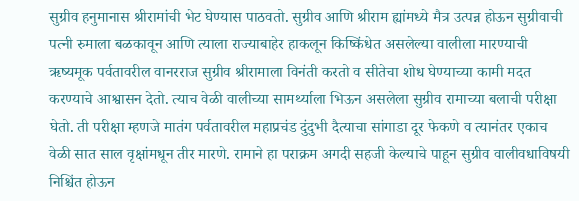सुग्रीव हनुमानास श्रीरामांची भेट घेण्यास पाठवतो. सुग्रीव आणि श्रीराम ह्यांमध्ये मैत्र उत्पन्न होऊन सुग्रीवाची पत्नी रुमाला बळकावून आणि त्याला राज्याबाहेर हाकलून किष्किंधेत असलेल्या वालीला मारण्याची ऋष्यमूक पर्वतावरील वानरराज सुग्रीव श्रीरामाला विनंती करतो व सीतेचा शोध घेण्याच्या कामी मदत करण्याचे आश्वासन देतो. त्याच वेळी वालीच्या सामर्थ्याला भिऊन असलेला सुग्रीव रामाच्या बलाची परीक्षा घेतो. ती परीक्षा म्हणजे मातंग पर्वतावरील महाप्रचंड दुंदुभी दैत्याचा सांगाडा दूर फेकणे व त्यानंतर एकाच वेळी सात साल वृक्षांमधून तीर मारणे. रामाने हा पराक्रम अगदी सहजी केल्याचे पाहून सुग्रीव वालीवधाविषयी निश्चिंत होऊन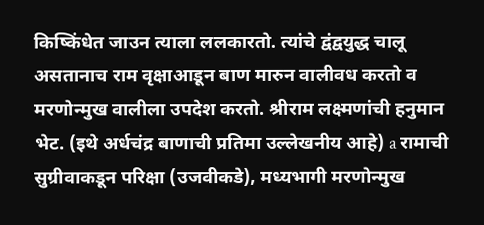किष्किंधेत जाउन त्याला ललकारतो. त्यांचे द्वंद्वयुद्ध चालू असतानाच राम वृक्षाआडून बाण मारुन वालीवध करतो व मरणोन्मुख वालीला उपदेश करतो. श्रीराम लक्ष्मणांची हनुमान भेट. (इथे अर्धचंद्र बाणाची प्रतिमा उल्लेखनीय आहे) a रामाची सुग्रीवाकडून परिक्षा (उजवीकडे), मध्यभागी मरणोन्मुख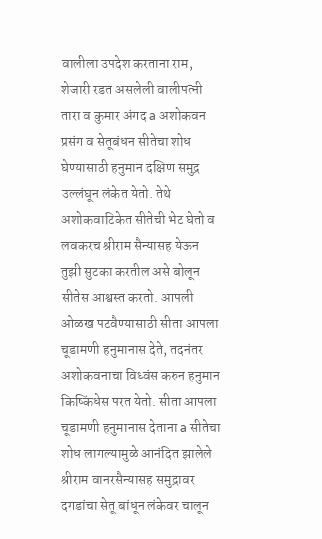वालीला उपदेश करताना राम, शेजारी रडत असलेली वालीपत्नी तारा व कुमार अंगद a अशोकवन प्रसंग व सेतूबंधन सीतेचा शोध घेण्यासाठी हनुमान दक्षिण समुद्र उल्लंघून लंकेत येतो. तेथे अशोकवाटिकेत सीतेची भेट घेतो व लवकरच श्रीराम सैन्यासह येऊन तुझी सुटका करतील असे बोलून सीतेस आश्वस्त करतो. आपली ओळख पटवैण्यासाठी सीता आपला चूडामणी हनुमानास देते, तदनंतर अशोकवनाचा विध्वंस करुन हनुमान किष्किंधेस परत येतो. सीता आपला चूडामणी हनुमानास देताना a सीतेचा शोध लागल्यामुळे आनंदित झालेले श्रीराम वानरसैन्यासह समुद्रावर दगडांचा सेतू बांधून लंकेवर चालून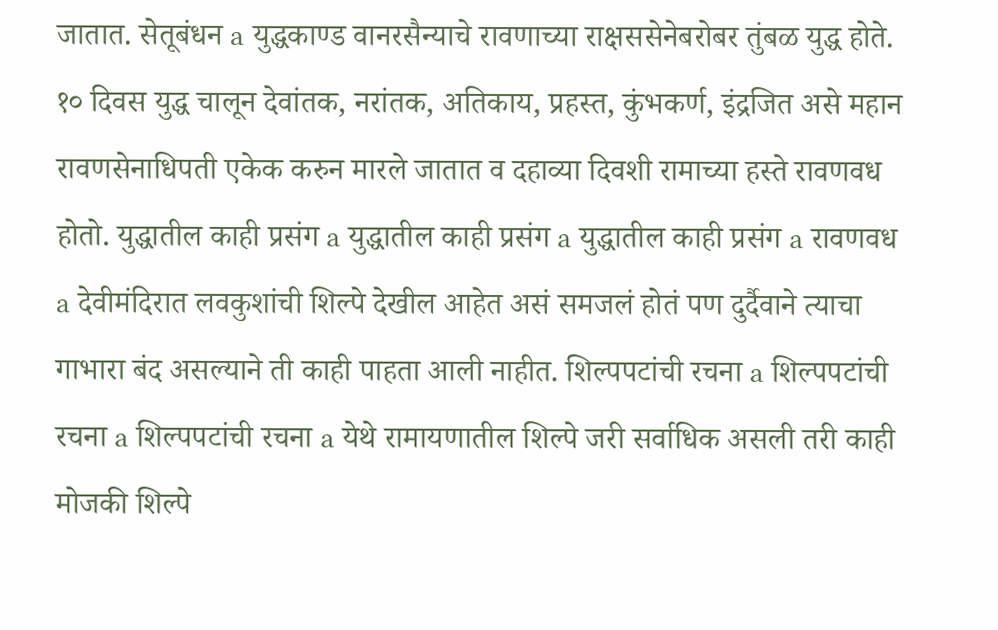जातात. सेतूबंधन a युद्धकाण्ड वानरसैन्याचे रावणाच्या राक्षससेनेबरोबर तुंबळ युद्ध होते. १० दिवस युद्ध चालून देवांतक, नरांतक, अतिकाय, प्रहस्त, कुंभकर्ण, इंद्रजित असे महान रावणसेनाधिपती एकेक करुन मारले जातात व दहाव्या दिवशी रामाच्या हस्ते रावणवध होतो. युद्धातील काही प्रसंग a युद्धातील काही प्रसंग a युद्धातील काही प्रसंग a रावणवध a देवीमंदिरात लवकुशांची शिल्पे देखील आहेत असं समजलं होतं पण दुर्दैवाने त्याचा गाभारा बंद असल्याने ती काही पाहता आली नाहीत. शिल्पपटांची रचना a शिल्पपटांची रचना a शिल्पपटांची रचना a येथे रामायणातील शिल्पे जरी सर्वाधिक असली तरी काही मोजकी शिल्पे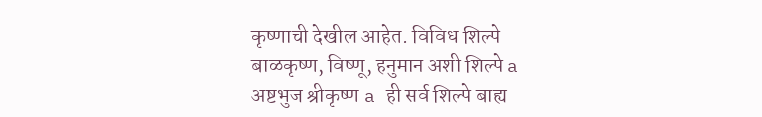कृष्णाची देखील आहेत. विविध शिल्पे बाळकृष्ण, विष्णू, हनुमान अशी शिल्पे a अष्टभुज श्रीकृष्ण a ही सर्व शिल्पे बाह्य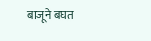बाजूने बघत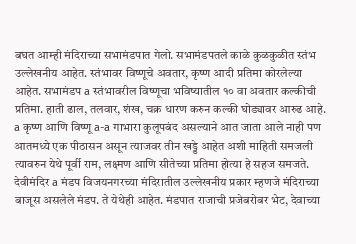बघत आम्ही मंदिराच्या सभामंडपात गेलो. सभामंडपतले काळे कुळकुळीत स्तंभ उल्लेखनीय आहेत. स्तंभावर विष्णूचे अवतार, कृष्ण आदी प्रतिमा कोरलेल्या आहेत. सभामंडप a स्तंभावरील विष्णूचा भविष्यातील १० वा अवतार कल्कीची प्रतिमा. हाती ढाल, तलवार, शंख, चक्र धारण करुन कल्की घोड्यावर आरुढ आहे. a कृष्ण आणि विष्णू a-a गाभारा कुलूपबंद असल्याने आत जाता आले नाही पण आतमध्ये एक पीठासन असून त्याजवर तीन खड्डे आहेत अशी माहिती समजली त्यावरुन येथे पूर्वी राम, लक्ष्मण आणि सीतेच्या प्रतिमा होत्या हे सहज समजते. देवीमंदिर a मंडप विजयनगरच्या मंदिरातील उल्लेखनीय प्रकार म्हणजे मंदिराच्या बाजूस असलेले मंडप. ते येथेही आहेत. मंडपात राजाची प्रजेबरोबर भेट, देवाच्या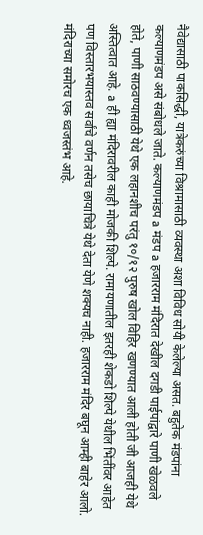नैवेद्यासाठी पाकसिद्धी, यात्रेकरुंच्या विश्रामासाठी व्यवस्था अशा विविध सोयी केलेल्या असत. बहुतेक मंडपांना कल्याणमंडप असे संबोधले जाते. कल्याणमंडप a मंडप a हजारराम मंदिरात देखील दगडी पाईपांद्वारे पाणी खेळवले होते, पाणी साठवण्यासाठी येथे एक लहानशीच परंतु १०/१२ पुरुष खोल विहिर खणण्यात आली होती जी आजही येथे अस्तित्वात आहे. a ही ह्या मंदिरावरील काही मोजकी शिल्पे. रामायणातील इतरही शेकडो शिल्पे येथील भिंतींवर आहेत पण विस्तारभयास्तव सर्वांचे वर्णन तसेच छायाचित्रे येथे देता येणे शक्यच नाही. हजारराम मंदिर बघून आम्ही बाहेर आलो. मंदिराच्या समोरच एक ध्वजस्तंभ आहे.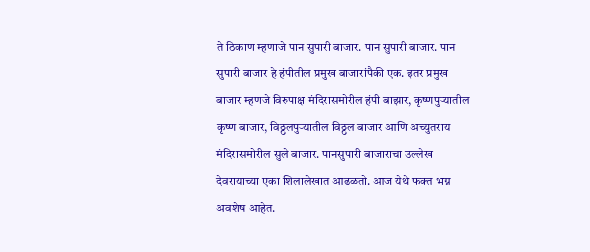ते ठिकाण म्हणाजे पान सुपारी बाजार. पान सुपारी बाजार. पान सुपारी बाजार हे हंपीतील प्रमुख बाजारांपैकी एक. इतर प्रमुख बाजार म्हणजे विरुपाक्ष मंदिरासमोरील हंपी बाझार, कृष्णपुर्‍यातील कृष्ण बाजार, विठ्ठलपुर्‍यातील विठ्ठल बाजार आणि अच्युतराय मंदिरासमोरील सुले बाजार. पानसुपारी बाजाराचा उल्लेख देवरायाच्या एका शिलालेखात आढळतो. आज येथे फक्त भग्न अवशेष आहेत.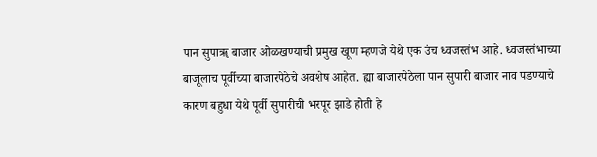पान सुपाॠ बाजार ओळखण्याची प्रमुख खूण म्हणजे येथे एक उंच ध्वजस्तंभ आहे. ध्वजस्तंभाच्या बाजूलाच पूर्वीच्या बाजारपेठेचे अवशेष आहेत. ह्या बाजारपेठेला पान सुपारी बाजार नाव पडण्याचे कारण बहुधा येथे पूर्वी सुपारीची भरपूर झाडे होती हे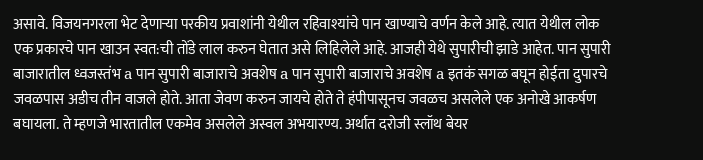असावे. विजयनगरला भेट देणार्‍या परकीय प्रवाशांनी येथील रहिवाश्यांचे पान खाण्याचे वर्णन केले आहे. त्यात येथील लोक एक प्रकारचे पान खाउन स्वत:ची तोंडे लाल करुन घेतात असे लिहिलेले आहे. आजही येथे सुपारीची झाडे आहेत. पान सुपारी बाजारातील ध्वजस्तंभ a पान सुपारी बाजाराचे अवशेष a पान सुपारी बाजाराचे अवशेष a इतकं सगळ बघून होईता दुपारचे जवळपास अडीच तीन वाजले होते. आता जेवण करुन जायचे होते ते हंपीपासूनच जवळच असलेले एक अनोखे आकर्षण बघायला. ते म्हणजे भारतातील एकमेव असलेले अस्वल अभयारण्य. अर्थात दरोजी स्लॉथ बेयर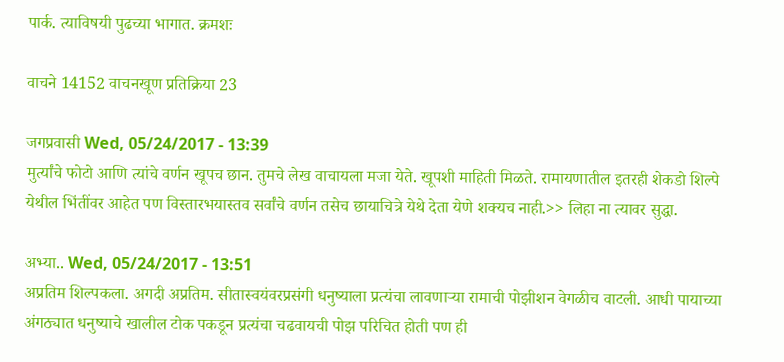पार्क. त्याविषयी पुढच्या भागात. क्रमशः

वाचने 14152 वाचनखूण प्रतिक्रिया 23

जगप्रवासी Wed, 05/24/2017 - 13:39
मुर्त्यांचे फोटो आणि त्यांचे वर्णन खूपच छान. तुमचे लेख वाचायला मजा येते. खूपशी माहिती मिळते. रामायणातील इतरही शेकडो शिल्पे येथील भिंतींवर आहेत पण विस्तारभयास्तव सर्वांचे वर्णन तसेच छायाचित्रे येथे देता येणे शक्यच नाही.>> लिहा ना त्यावर सुद्धा.

अभ्या.. Wed, 05/24/2017 - 13:51
अप्रतिम शिल्पकला. अगदी अप्रतिम. सीतास्वयंवरप्रसंगी धनुष्याला प्रत्यंचा लावणार्‍या रामाची पोझीशन वेगळीच वाटली. आधी पायाच्या अंगठ्यात धनुष्याचे खालील टोक पकडून प्रत्यंचा चढवायची पोझ परिचित होती पण ही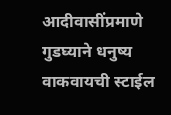आदीवासींप्रमाणे गुडघ्याने धनुष्य वाकवायची स्टाईल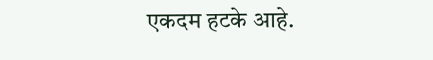एकदम हटके आहे.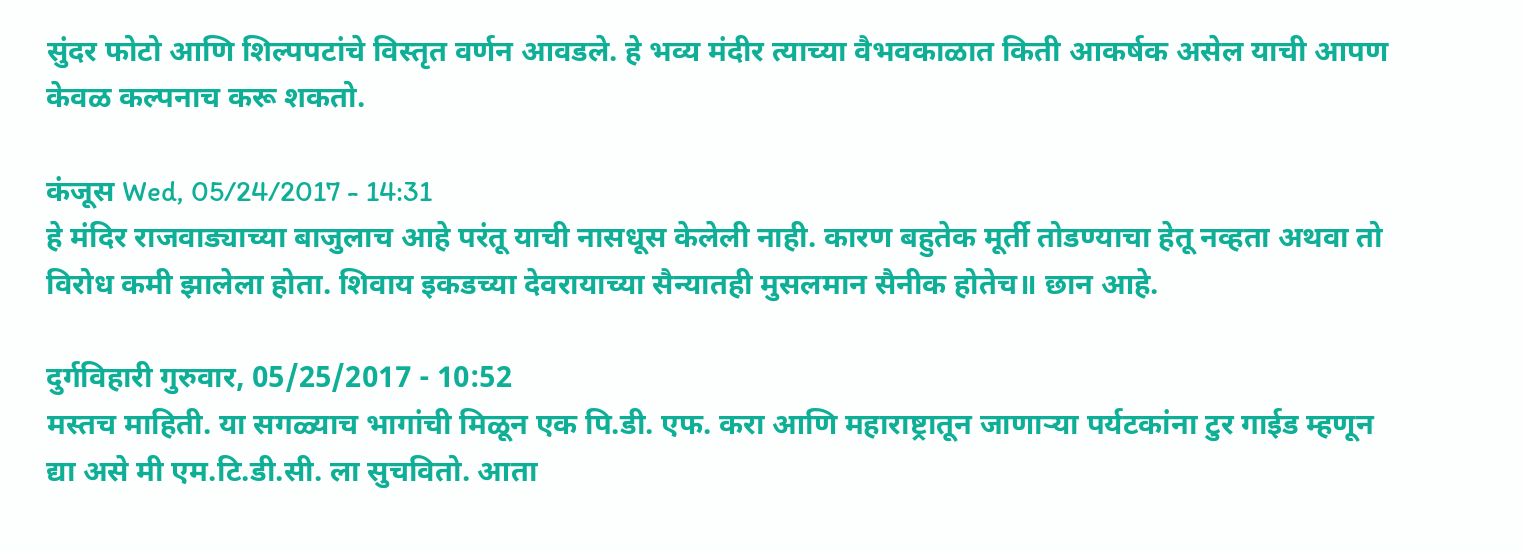सुंदर फोटो आणि शिल्पपटांचे विस्तृत वर्णन आवडले. हे भव्य मंदीर त्याच्या वैभवकाळात किती आकर्षक असेल याची आपण केवळ कल्पनाच करू शकतो.

कंजूस Wed, 05/24/2017 - 14:31
हे मंदिर राजवाड्याच्या बाजुलाच आहे परंतू याची नासधूस केलेली नाही. कारण बहुतेक मूर्ती तोडण्याचा हेतू नव्हता अथवा तो विरोध कमी झालेला होता. शिवाय इकडच्या देवरायाच्या सैन्यातही मुसलमान सैनीक होतेच॥ छान आहे.

दुर्गविहारी गुरुवार, 05/25/2017 - 10:52
मस्तच माहिती. या सगळ्याच भागांची मिळून एक पि.डी. एफ. करा आणि महाराष्ट्रातून जाणार्‍या पर्यटकांना टुर गाईड म्हणून द्या असे मी एम.टि.डी.सी. ला सुचवितो. आता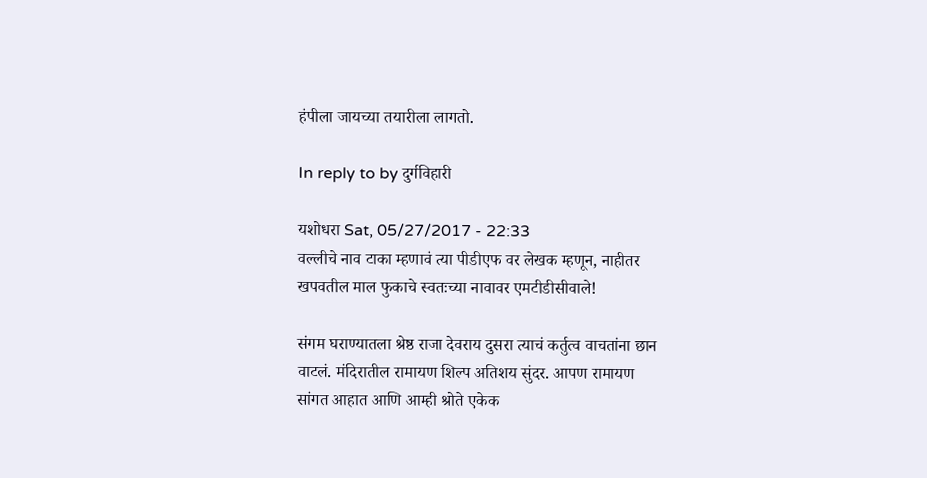हंपीला जायच्या तयारीला लागतो.

In reply to by दुर्गविहारी

यशोधरा Sat, 05/27/2017 - 22:33
वल्लीचे नाव टाका म्हणावं त्या पीडीएफ वर लेखक म्हणून, नाहीतर खपवतील माल फुकाचे स्वतःच्या नावावर एमटीडीसीवाले!

संगम घराण्यातला श्रेष्ठ राजा देवराय दुसरा त्याचं कर्तुत्व वाचतांना छान वाटलं. मंदिरातील रामायण शिल्प अतिशय सुंदर. आपण रामायण सांगत आहात आणि आम्ही श्रोते एकेक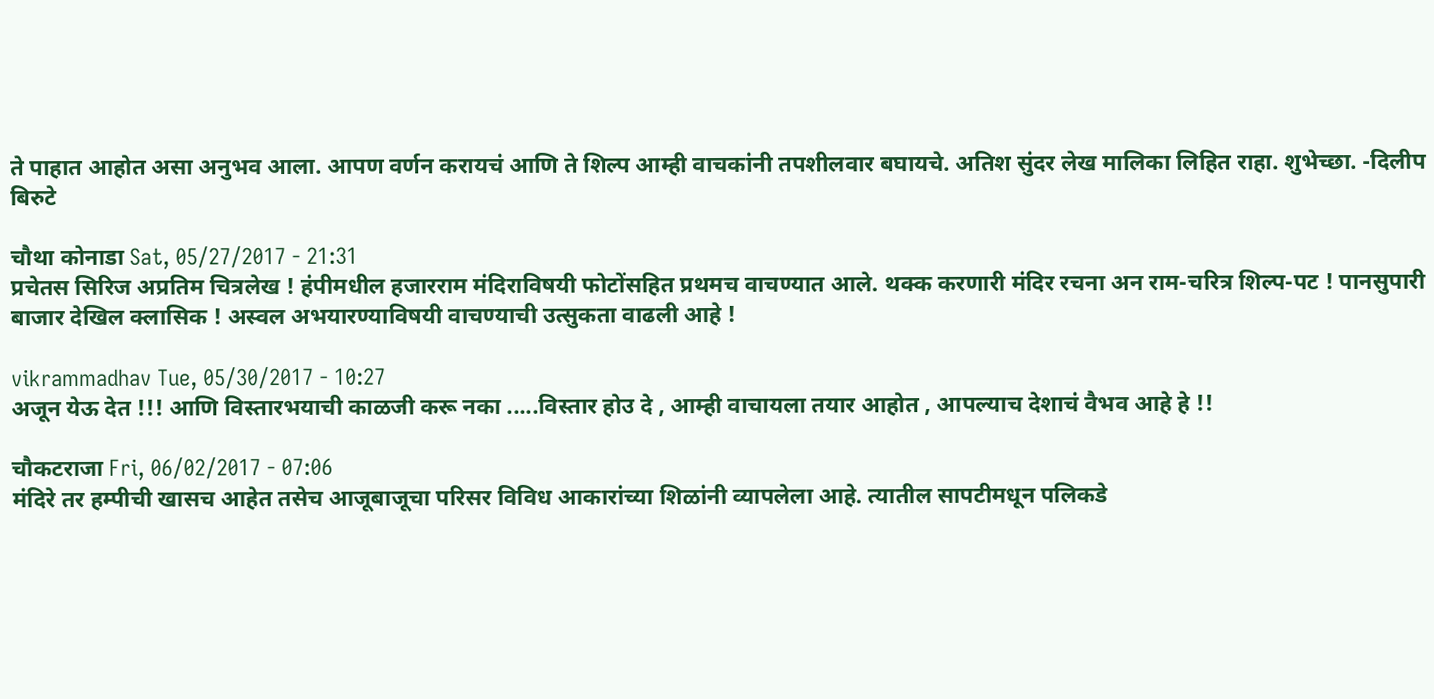ते पाहात आहोत असा अनुभव आला. आपण वर्णन करायचं आणि ते शिल्प आम्ही वाचकांनी तपशीलवार बघायचे. अतिश सुंदर लेख मालिका लिहित राहा. शुभेच्छा. -दिलीप बिरुटे

चौथा कोनाडा Sat, 05/27/2017 - 21:31
प्रचेतस सिरिज अप्रतिम चित्रलेख ! हंपीमधील हजारराम मंदिराविषयी फोटोंसहित प्रथमच वाचण्यात आले. थक्क करणारी मंदिर रचना अन राम-चरित्र शिल्प-पट ! पानसुपारी बाजार देखिल क्लासिक ! अस्वल अभयारण्याविषयी वाचण्याची उत्सुकता वाढली आहे !

vikrammadhav Tue, 05/30/2017 - 10:27
अजून येऊ देत !!! आणि विस्तारभयाची काळजी करू नका .....विस्तार होउ दे , आम्ही वाचायला तयार आहोत , आपल्याच देशाचं वैभव आहे हे !!

चौकटराजा Fri, 06/02/2017 - 07:06
मंदिरे तर हम्पीची खासच आहेत तसेच आजूबाजूचा परिसर विविध आकारांच्या शिळांनी व्यापलेला आहे. त्यातील सापटीमधून पलिकडे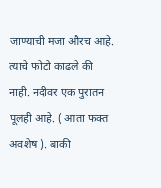जाण्याची मजा औरच आहे. त्याचे फोटो काढले की नाही. नदीवर एक पुरातन पूलही आहे. ( आता फक्त अवशेष ). बाकी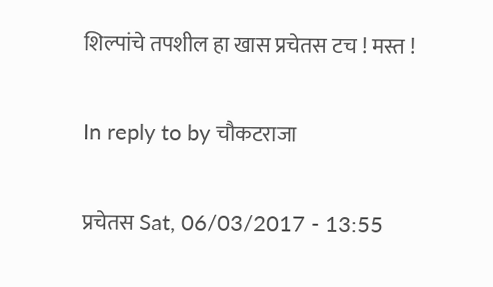शिल्पांचे तपशील हा खास प्रचेतस टच ! मस्त !

In reply to by चौकटराजा

प्रचेतस Sat, 06/03/2017 - 13:55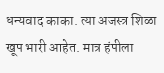धन्यवाद काका. त्या अजस्त्र शिळा खूप भारी आहेत. मात्र हंपीला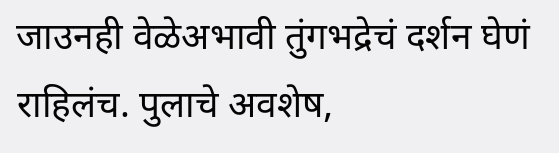जाउनही वेळेअभावी तुंगभद्रेचं दर्शन घेणं राहिलंच. पुलाचे अवशेष,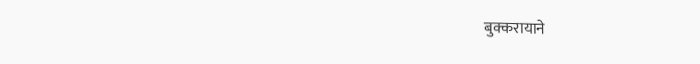बुक्करायाने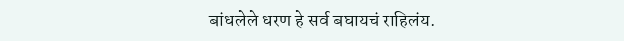बांधलेले धरण हे सर्व बघायचं राहिलंय.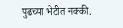पुढच्या भेटीत नक्की.